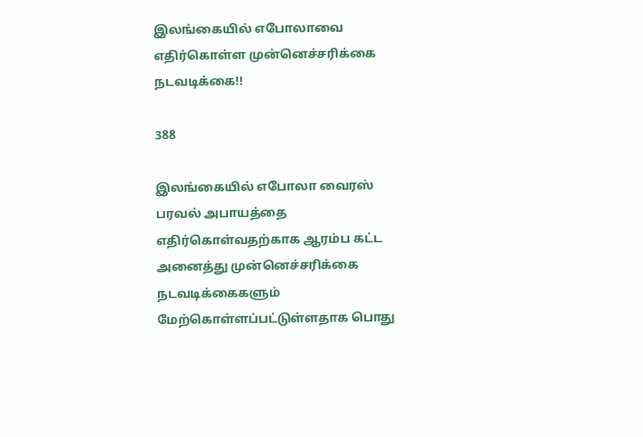இலங்கையில் எபோலாவை எதிர்கொள்ள முன்னெச்சரிக்கை நடவடிக்கை!!

388

இலங்கையில் எபோலா வைரஸ் பரவல் அபாயத்தை எதிர்கொள்வதற்காக ஆரம்ப கட்ட அனைத்து முன்னெச்சரிக்கை நடவடிக்கைகளும் மேற்கொள்ளப்பட்டுள்ளதாக பொது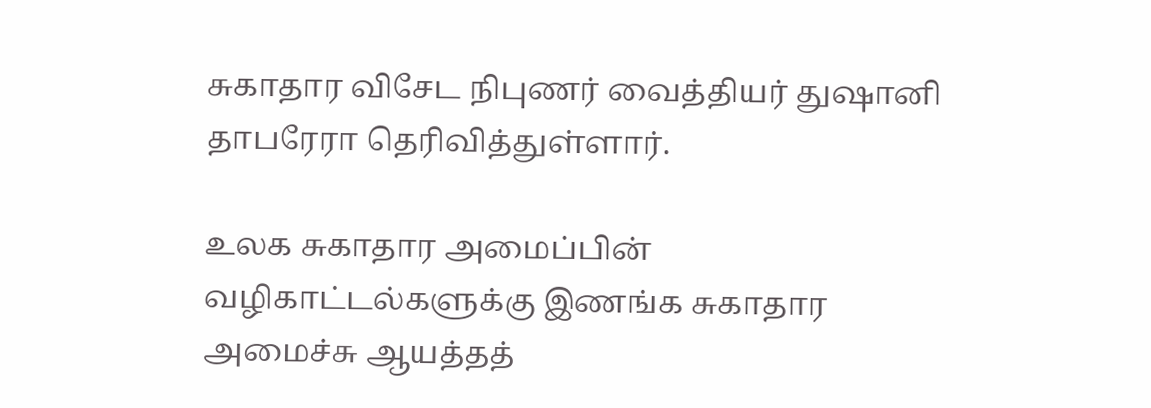சுகாதார விசேட நிபுணர் வைத்தியர் துஷானி தாபரேரா தெரிவித்துள்ளார்.

உலக சுகாதார அமைப்பின் வழிகாட்டல்களுக்கு இணங்க சுகாதார அமைச்சு ஆயத்தத்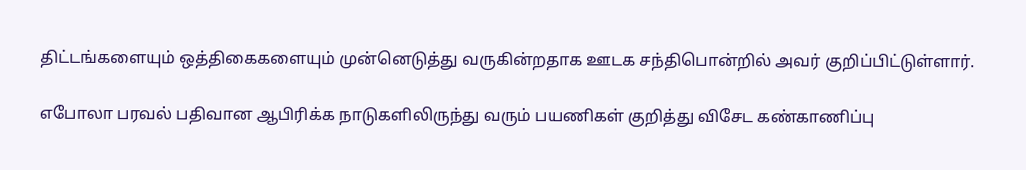திட்டங்களையும் ஒத்திகைகளையும் முன்னெடுத்து வருகின்றதாக ஊடக சந்திபொன்றில் அவர் குறிப்பிட்டுள்ளார்.

எபோலா பரவல் பதிவான ஆபிரிக்க நாடுகளிலிருந்து வரும் பயணிகள் குறித்து விசேட கண்காணிப்பு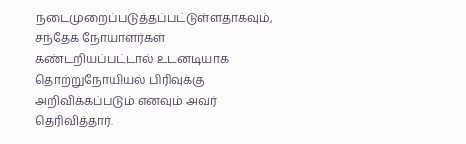நடைமுறைப்படுத்தப்பட்டுள்ளதாகவும், சந்தேக நோயாளர்கள் கண்டறியப்பட்டால் உடனடியாக தொற்றுநோயியல் பிரிவுக்கு அறிவிக்கப்படும் எனவும் அவர் தெரிவித்தார்.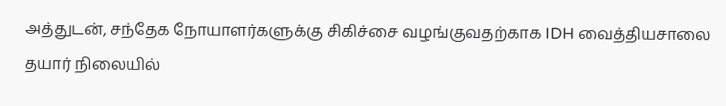அத்துடன், சந்தேக நோயாளர்களுக்கு சிகிச்சை வழங்குவதற்காக IDH வைத்தியசாலை தயார் நிலையில்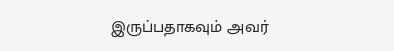இருப்பதாகவும் அவர்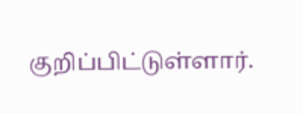குறிப்பிட்டுள்ளார்.